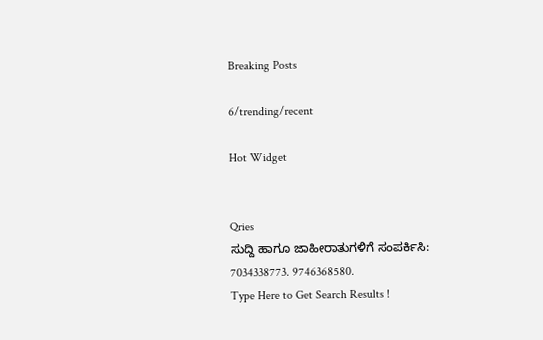Breaking Posts

6/trending/recent

Hot Widget


Qries
ಸುದ್ದಿ ಹಾಗೂ ಜಾಹೀರಾತುಗಳಿಗೆ ಸಂಪರ್ಕಿಸಿ: 7034338773. 9746368580.
Type Here to Get Search Results !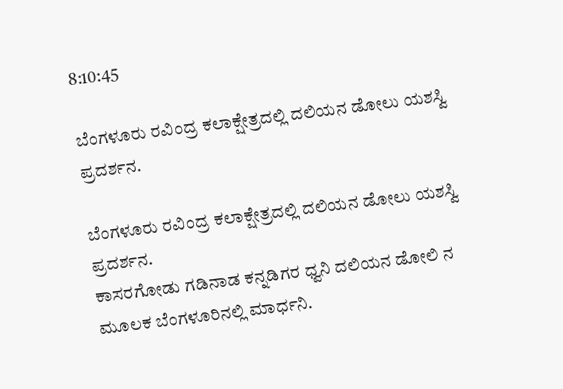8:10:45

ಬೆಂಗಳೂರು ರವಿಂದ್ರ ಕಲಾಕ್ಷೇತ್ರದಲ್ಲಿ ದಲಿಯನ ಡೋಲು ಯಶಸ್ವಿ ಪ್ರದರ್ಶನ.

ಬೆಂಗಳೂರು ರವಿಂದ್ರ ಕಲಾಕ್ಷೇತ್ರದಲ್ಲಿ ದಲಿಯನ ಡೋಲು ಯಶಸ್ವಿ ಪ್ರದರ್ಶನ.
ಕಾಸರಗೋಡು ಗಡಿನಾಡ ಕನ್ನಡಿಗರ ಧ್ವನಿ ದಲಿಯನ ಡೋಲಿ ನ ಮೂಲಕ ಬೆಂಗಳೂರಿನಲ್ಲಿ ಮಾರ್ಧನಿ.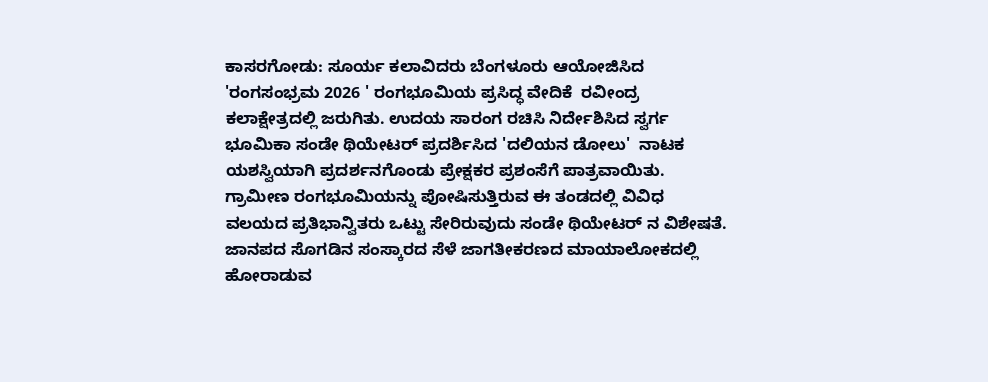ಕಾಸರಗೋಡು: ಸೂರ್ಯ ಕಲಾವಿದರು ಬೆಂಗಳೂರು ಆಯೋಜಿಸಿದ
'ರಂಗಸಂಭ್ರಮ 2026 ' ರಂಗಭೂಮಿಯ ಪ್ರಸಿದ್ಧ ವೇದಿಕೆ  ರವೀಂದ್ರ ಕಲಾಕ್ಷೇತ್ರದಲ್ಲಿ ಜರುಗಿತು. ಉದಯ ಸಾರಂಗ ರಚಿಸಿ ನಿರ್ದೇಶಿಸಿದ ಸ್ವರ್ಗ ಭೂಮಿಕಾ ಸಂಡೇ ಥಿಯೇಟರ್ ಪ್ರದರ್ಶಿಸಿದ 'ದಲಿಯನ ಡೋಲು'  ನಾಟಕ ಯಶಸ್ವಿಯಾಗಿ ಪ್ರದರ್ಶನಗೊಂಡು ಪ್ರೇಕ್ಷಕರ ಪ್ರಶಂಸೆಗೆ ಪಾತ್ರವಾಯಿತು. ಗ್ರಾಮೀಣ ರಂಗಭೂಮಿಯನ್ನು ಪೋಷಿಸುತ್ತಿರುವ ಈ ತಂಡದಲ್ಲಿ ವಿವಿಧ ವಲಯದ ಪ್ರತಿಭಾನ್ವಿತರು ಒಟ್ಟು ಸೇರಿರುವುದು ಸಂಡೇ ಥಿಯೇಟರ್ ನ ವಿಶೇಷತೆ. ಜಾನಪದ ಸೊಗಡಿನ ಸಂಸ್ಕಾರದ ಸೆಳೆ ಜಾಗತೀಕರಣದ ಮಾಯಾಲೋಕದಲ್ಲಿ ಹೋರಾಡುವ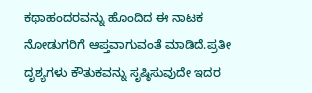ಕಥಾಹಂದರವನ್ನು ಹೊಂದಿದ ಈ ನಾಟಕ ನೋಡುಗರಿಗೆ ಆಪ್ತವಾಗುವಂತೆ ಮಾಡಿದೆ.ಪ್ರತೀ ದೃಶ್ಯಗಳು ಕೌತುಕವನ್ನು ಸೃಷ್ಠಿಸುವುದೇ ಇದರ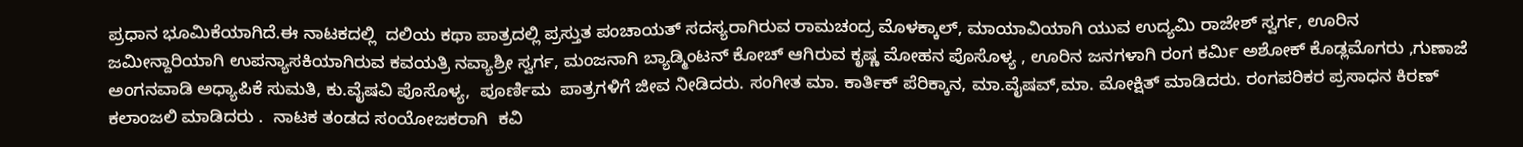ಪ್ರಧಾನ ಭೂಮಿಕೆಯಾಗಿದೆ.ಈ ನಾಟಕದಲ್ಲಿ  ದಲಿಯ ಕಥಾ ಪಾತ್ರದಲ್ಲಿ ಪ್ರಸ್ತುತ ಪಂಚಾಯತ್ ಸದಸ್ಯರಾಗಿರುವ ರಾಮಚಂದ್ರ ಮೊಳಕ್ಕಾಲ್, ಮಾಯಾವಿಯಾಗಿ ಯುವ ಉದ್ಯಮಿ ರಾಜೇಶ್ ಸ್ವರ್ಗ, ಊರಿನ ಜಮೀನ್ದಾರಿಯಾಗಿ ಉಪನ್ಯಾಸಕಿಯಾಗಿರುವ ಕವಯತ್ರಿ ನವ್ಯಾಶ್ರೀ ಸ್ವರ್ಗ, ಮಂಜನಾಗಿ ಬ್ಯಾಡ್ಮಿಂಟನ್‌ ಕೋಚ್ ಆಗಿರುವ ಕೃಷ್ಣ ಮೋಹನ ಪೊಸೊಳ್ಯ , ಊರಿನ ಜನಗಳಾಗಿ ರಂಗ ಕರ್ಮಿ ಅಶೋಕ್ ಕೊಡ್ಲಮೊಗರು ,ಗುಣಾಜೆ ಅಂಗನವಾಡಿ ಅಧ್ಯಾಪಿಕೆ ಸುಮತಿ, ಕು.ವೈಷವಿ ಪೊಸೊಳ್ಯ,  ಪೂರ್ಣಿಮ  ಪಾತ್ರಗಳಿಗೆ ಜೀವ ನೀಡಿದರು. ಸಂಗೀತ ಮಾ. ಕಾರ್ತಿಕ್ ಪೆರಿಕ್ಕಾನ, ಮಾ.ವೈಷವ್,ಮಾ. ಮೋಕ್ಷಿತ್ ಮಾಡಿದರು. ರಂಗಪರಿಕರ ಪ್ರಸಾಧನ ಕಿರಣ್ ಕಲಾಂಜಲಿ ಮಾಡಿದರು .  ನಾಟಕ ತಂಡದ ಸಂಯೋಜಕರಾಗಿ  ಕವಿ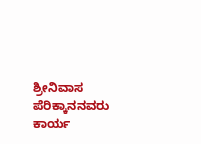ಶ್ರೀನಿವಾಸ ಪೆರಿಕ್ಕಾನನವರು ಕಾರ್ಯ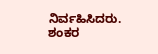ನಿರ್ವಹಿಸಿದರು. ಶಂಕರ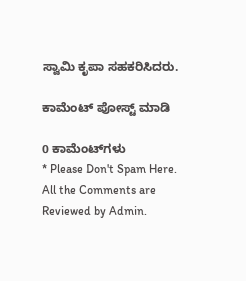ಸ್ವಾಮಿ ಕೃಪಾ ಸಹಕರಿಸಿದರು.

ಕಾಮೆಂಟ್‌‌ ಪೋಸ್ಟ್‌ ಮಾಡಿ

0 ಕಾಮೆಂಟ್‌ಗಳು
* Please Don't Spam Here. All the Comments are Reviewed by Admin.